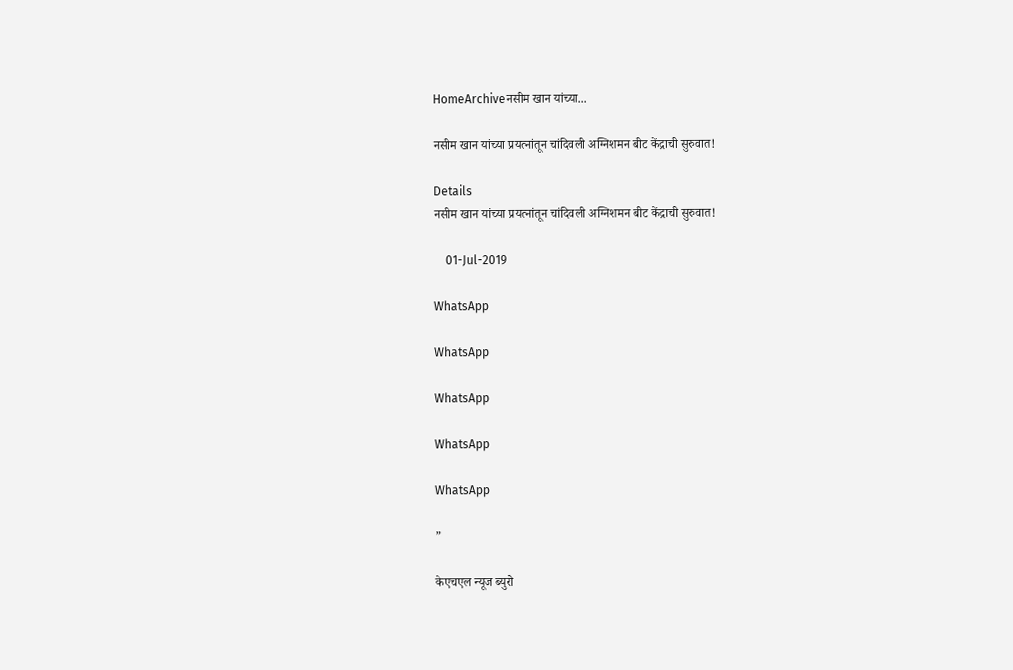HomeArchiveनसीम खान यांच्या...

नसीम खान यांच्या प्रयत्नांतून चांदिवली अग्निशमन बीट केंद्राची सुरुवात!

Details
नसीम खान यांच्या प्रयत्नांतून चांदिवली अग्निशमन बीट केंद्राची सुरुवात!

    01-Jul-2019

WhatsApp

WhatsApp

WhatsApp

WhatsApp

WhatsApp

”

केएचएल न्यूज ब्युरो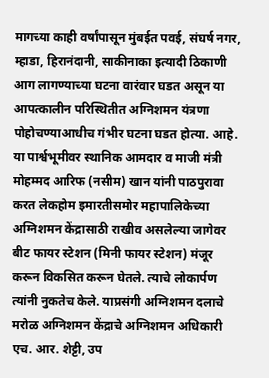मागच्या काही वर्षांपासून मुंबईत पवई, संघर्ष नगर, म्हाडा, हिरानंदानी, साकीनाका इत्यादी ठिकाणी आग लागण्याच्या घटना वारंवार घडत असून या आपत्कालीन परिस्थितीत अग्निशमन यंत्रणा पोहोचण्याआधीच गंभीर घटना घडत होत्या. आहे. या पार्श्वभूमीवर स्थानिक आमदार व माजी मंत्री मोहम्मद आरिफ (नसीम) खान यांनी पाठपुरावा करत लेकहोम इमारतीसमोर महापालिकेच्या अग्निशमन केंद्रासाठी राखीव असलेल्या जागेवर बीट फायर स्टेशन (मिनी फायर स्टेशन) मंजूर करून विकसित करून घेतले. त्याचे लोकार्पण त्यांनी नुकतेच केले. याप्रसंगी अग्निशमन दलाचे मरोळ अग्निशमन केंद्राचे अग्निशमन अधिकारी एच. आर. शेट्टी, उप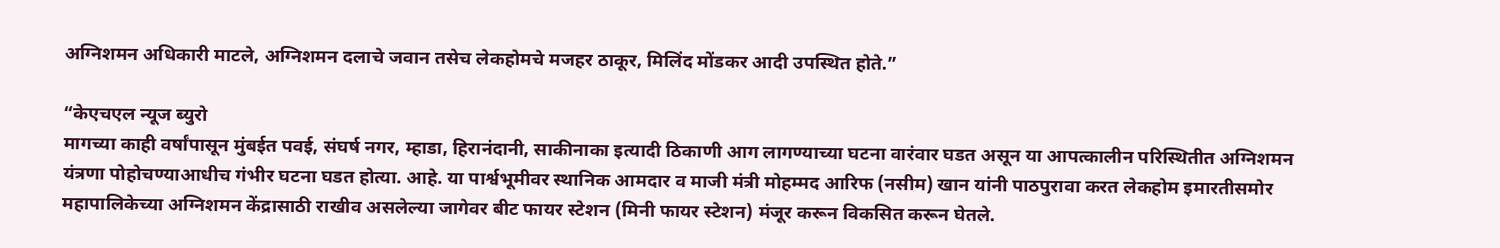अग्निशमन अधिकारी माटले, अग्निशमन दलाचे जवान तसेच लेकहोमचे मजहर ठाकूर, मिलिंद मोंडकर आदी उपस्थित होते.”

“केएचएल न्यूज ब्युरो
मागच्या काही वर्षांपासून मुंबईत पवई, संघर्ष नगर, म्हाडा, हिरानंदानी, साकीनाका इत्यादी ठिकाणी आग लागण्याच्या घटना वारंवार घडत असून या आपत्कालीन परिस्थितीत अग्निशमन यंत्रणा पोहोचण्याआधीच गंभीर घटना घडत होत्या. आहे. या पार्श्वभूमीवर स्थानिक आमदार व माजी मंत्री मोहम्मद आरिफ (नसीम) खान यांनी पाठपुरावा करत लेकहोम इमारतीसमोर महापालिकेच्या अग्निशमन केंद्रासाठी राखीव असलेल्या जागेवर बीट फायर स्टेशन (मिनी फायर स्टेशन) मंजूर करून विकसित करून घेतले.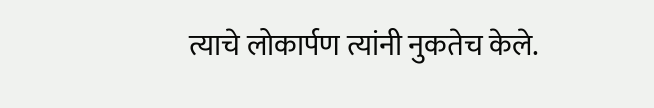त्याचे लोकार्पण त्यांनी नुकतेच केले.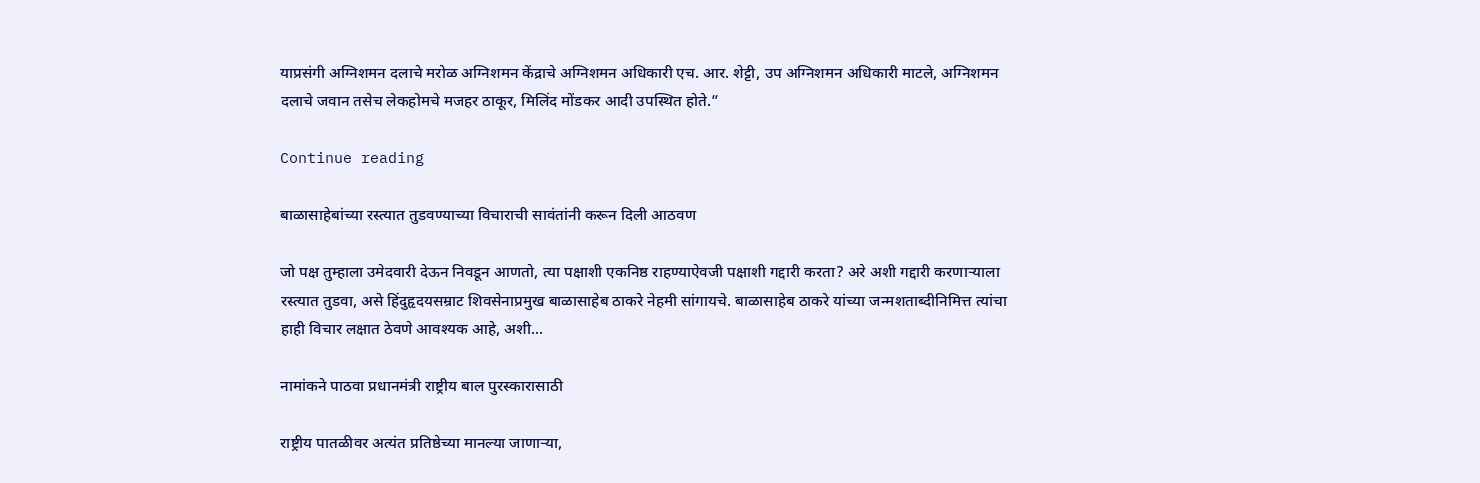याप्रसंगी अग्निशमन दलाचे मरोळ अग्निशमन केंद्राचे अग्निशमन अधिकारी एच. आर. शेट्टी, उप अग्निशमन अधिकारी माटले, अग्निशमन दलाचे जवान तसेच लेकहोमचे मजहर ठाकूर, मिलिंद मोंडकर आदी उपस्थित होते.”

Continue reading

बाळासाहेबांच्या रस्त्यात तुडवण्याच्या विचाराची सावंतांनी करून दिली आठवण

जो पक्ष तुम्हाला उमेदवारी देऊन निवडून आणतो, त्या पक्षाशी एकनिष्ठ राहण्याऐवजी पक्षाशी गद्दारी करता? अरे अशी गद्दारी करणाऱ्याला रस्त्यात तुडवा, असे हिंदुहृदयसम्राट शिवसेनाप्रमुख बाळासाहेब ठाकरे नेहमी सांगायचे. बाळासाहेब ठाकरे यांच्या जन्मशताब्दीनिमित्त त्यांचा हाही विचार लक्षात ठेवणे आवश्यक आहे, अशी...

नामांकने पाठवा प्रधानमंत्री राष्ट्रीय बाल पुरस्कारासाठी

राष्ट्रीय पातळीवर अत्यंत प्रतिष्ठेच्या मानल्या जाणाऱ्या,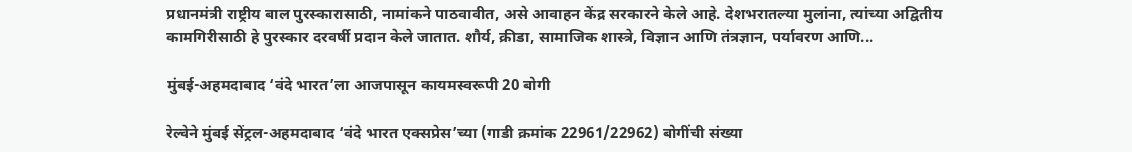प्रधानमंत्री राष्ट्रीय बाल पुरस्कारासाठी, नामांकने पाठवावीत, असे आवाहन केंद्र सरकारने केले आहे. देशभरातल्या मुलांना, त्यांच्या अद्वितीय कामगिरीसाठी हे पुरस्कार दरवर्षी प्रदान केले जातात. शौर्य, क्रीडा, सामाजिक शास्त्रे, विज्ञान आणि तंत्रज्ञान, पर्यावरण आणि...

मुंबई-अहमदाबाद ‘वंदे भारत’ला आजपासून कायमस्वरूपी 20 बोगी

रेल्वेने मुंबई सेंट्रल-अहमदाबाद ‘वंदे भारत एक्सप्रेस’च्या (गाडी क्रमांक 22961/22962) बोगींची संख्या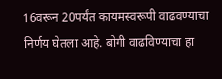16वरून 20पर्यंत कायमस्वरूपी वाढवण्याचा निर्णय घेतला आहे. बोगी वाढविण्‍याचा हा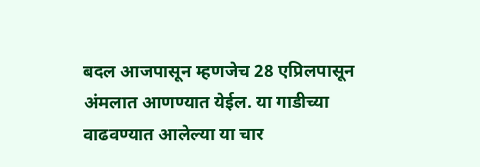बदल आजपासून म्हणजेच 28 एप्रिलपासून अंमलात आणण्‍यात येईल. या गाडीच्या  वाढवण्यात आलेल्या या चार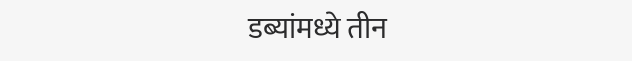डब्यांमध्ये तीन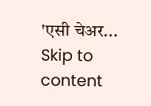'एसी चेअर...
Skip to content